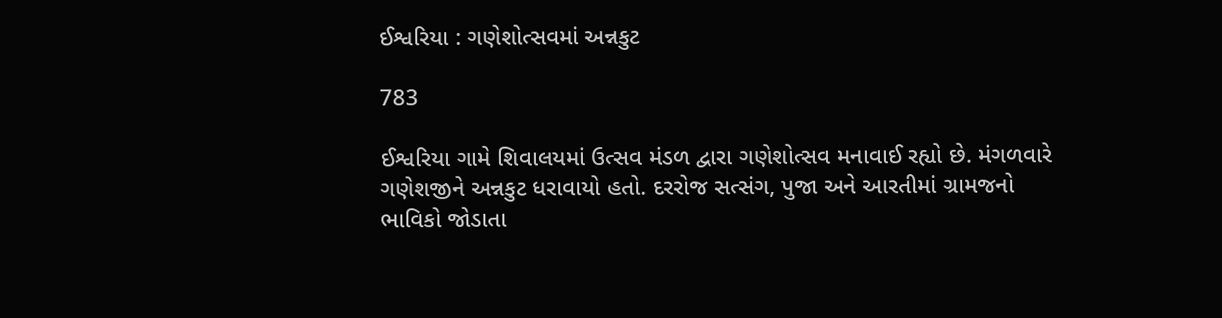ઈશ્વરિયા : ગણેશોત્સવમાં અન્નકુટ

783

ઈશ્વરિયા ગામે શિવાલયમાં ઉત્સવ મંડળ દ્વારા ગણેશોત્સવ મનાવાઈ રહ્યો છે. મંગળવારે ગણેશજીને અન્નકુટ ધરાવાયો હતો. દરરોજ સત્સંગ, પુજા અને આરતીમાં ગ્રામજનો ભાવિકો જોડાતા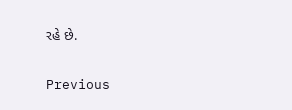રહે છે.

Previous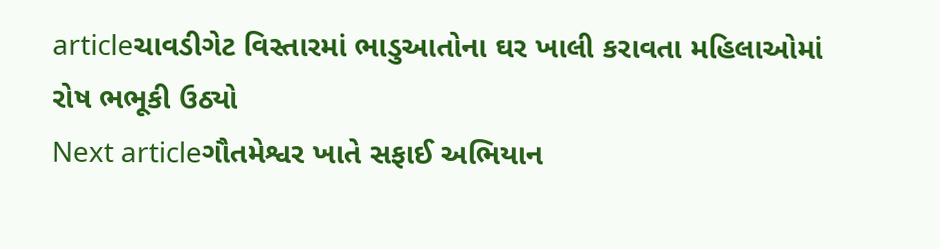articleચાવડીગેટ વિસ્તારમાં ભાડુઆતોના ઘર ખાલી કરાવતા મહિલાઓમાં રોષ ભભૂકી ઉઠ્યો
Next articleગૌતમેશ્વર ખાતે સફાઈ અભિયાન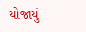યોજાયું